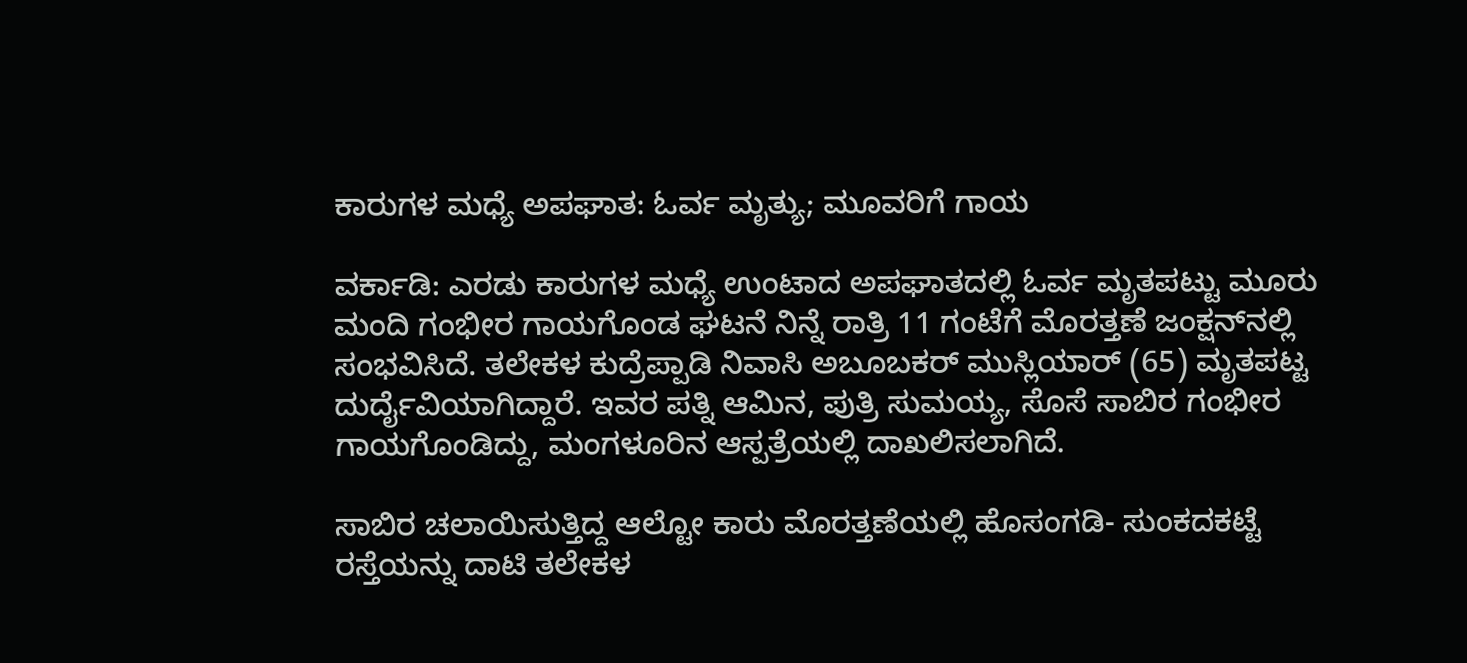ಕಾರುಗಳ ಮಧ್ಯೆ ಅಪಘಾತ: ಓರ್ವ ಮೃತ್ಯು; ಮೂವರಿಗೆ ಗಾಯ

ವರ್ಕಾಡಿ: ಎರಡು ಕಾರುಗಳ ಮಧ್ಯೆ ಉಂಟಾದ ಅಪಘಾತದಲ್ಲಿ ಓರ್ವ ಮೃತಪಟ್ಟು ಮೂರು ಮಂದಿ ಗಂಭೀರ ಗಾಯಗೊಂಡ ಘಟನೆ ನಿನ್ನೆ ರಾತ್ರಿ 11 ಗಂಟೆಗೆ ಮೊರತ್ತಣೆ ಜಂಕ್ಷನ್‌ನಲ್ಲಿ ಸಂಭವಿಸಿದೆ. ತಲೇಕಳ ಕುದ್ರೆಪ್ಪಾಡಿ ನಿವಾಸಿ ಅಬೂಬಕರ್ ಮುಸ್ಲಿಯಾರ್ (65) ಮೃತಪಟ್ಟ ದುರ್ದೈವಿಯಾಗಿದ್ದಾರೆ. ಇವರ ಪತ್ನಿ ಆಮಿನ, ಪುತ್ರಿ ಸುಮಯ್ಯ, ಸೊಸೆ ಸಾಬಿರ ಗಂಭೀರ ಗಾಯಗೊಂಡಿದ್ದು, ಮಂಗಳೂರಿನ ಆಸ್ಪತ್ರೆಯಲ್ಲಿ ದಾಖಲಿಸಲಾಗಿದೆ.

ಸಾಬಿರ ಚಲಾಯಿಸುತ್ತಿದ್ದ ಆಲ್ಟೋ ಕಾರು ಮೊರತ್ತಣೆಯಲ್ಲಿ ಹೊಸಂಗಡಿ- ಸುಂಕದಕಟ್ಟೆ ರಸ್ತೆಯನ್ನು ದಾಟಿ ತಲೇಕಳ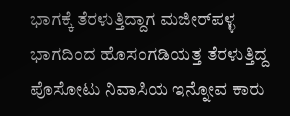ಭಾಗಕ್ಕೆ ತೆರಳುತ್ತಿದ್ದಾಗ ಮಜೀರ್‌ಪಳ್ಳ ಭಾಗದಿಂದ ಹೊಸಂಗಡಿಯತ್ತ ತೆರಳುತ್ತಿದ್ದ ಪೊಸೋಟು ನಿವಾಸಿಯ ಇನ್ನೋವ ಕಾರು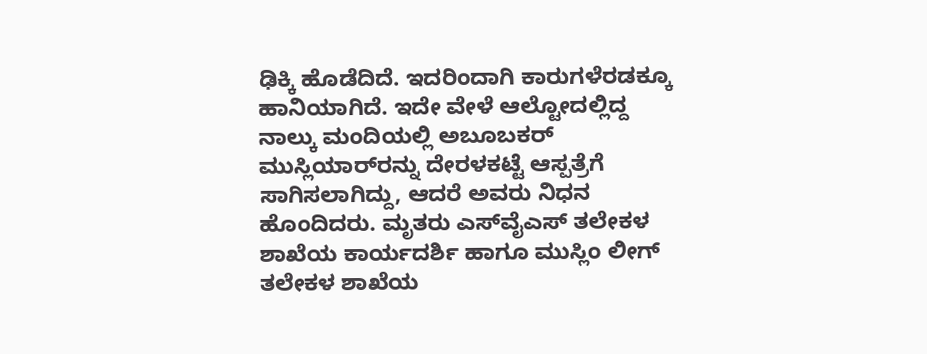ಢಿಕ್ಕಿ ಹೊಡೆದಿದೆ. ಇದರಿಂದಾಗಿ ಕಾರುಗಳೆರಡಕ್ಕೂ ಹಾನಿಯಾಗಿದೆ. ಇದೇ ವೇಳೆ ಆಲ್ಟೋದಲ್ಲಿದ್ದ ನಾಲ್ಕು ಮಂದಿಯಲ್ಲಿ ಅಬೂಬಕರ್ ಮುಸ್ಲಿಯಾರ್‌ರನ್ನು ದೇರಳಕಟ್ಟೆ ಆಸ್ಪತ್ರೆಗೆ ಸಾಗಿಸಲಾಗಿದ್ದು, ಆದರೆ ಅವರು ನಿಧನ ಹೊಂದಿದರು. ಮೃತರು ಎಸ್‌ವೈಎಸ್ ತಲೇಕಳ ಶಾಖೆಯ ಕಾರ್ಯದರ್ಶಿ ಹಾಗೂ ಮುಸ್ಲಿಂ ಲೀಗ್ ತಲೇಕಳ ಶಾಖೆಯ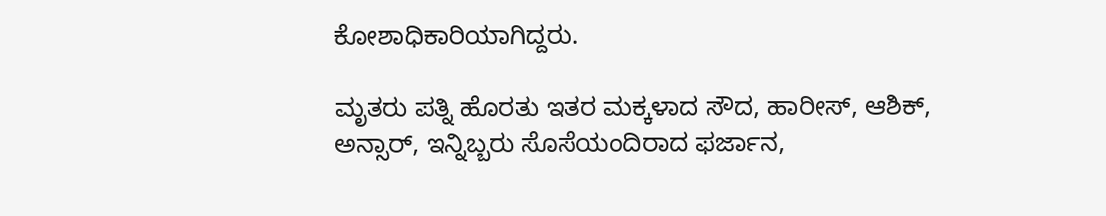ಕೋಶಾಧಿಕಾರಿಯಾಗಿದ್ದರು.

ಮೃತರು ಪತ್ನಿ ಹೊರತು ಇತರ ಮಕ್ಕಳಾದ ಸೌದ, ಹಾರೀಸ್, ಆಶಿಕ್, ಅನ್ಸಾರ್, ಇನ್ನಿಬ್ಬರು ಸೊಸೆಯಂದಿರಾದ ಫರ್ಜಾನ,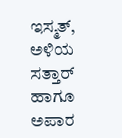ಇಸ್ಮತ್, ಅಳಿಯ ಸತ್ತಾರ್ ಹಾಗೂ ಅಪಾರ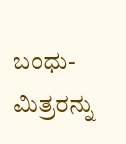ಬಂಧು-ಮಿತ್ರರನ್ನು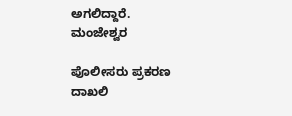ಅಗಲಿದ್ದಾರೆ. ಮಂಜೇಶ್ವರ

ಪೊಲೀಸರು ಪ್ರಕರಣ ದಾಖಲಿ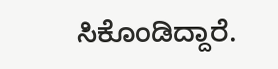ಸಿಕೊಂಡಿದ್ದಾರೆ.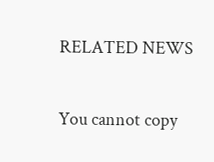RELATED NEWS

You cannot copy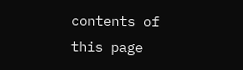contents of this page